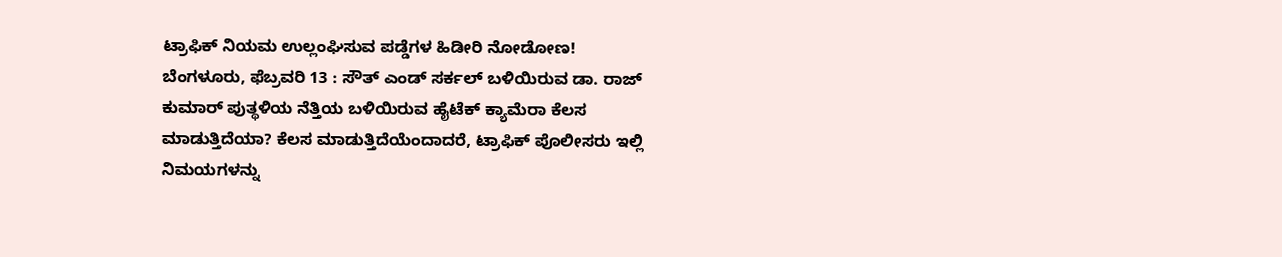ಟ್ರಾಫಿಕ್ ನಿಯಮ ಉಲ್ಲಂಘಿಸುವ ಪಡ್ಡೆಗಳ ಹಿಡೀರಿ ನೋಡೋಣ!
ಬೆಂಗಳೂರು, ಫೆಬ್ರವರಿ 13 : ಸೌತ್ ಎಂಡ್ ಸರ್ಕಲ್ ಬಳಿಯಿರುವ ಡಾ. ರಾಜ್ ಕುಮಾರ್ ಪುತ್ಥಳಿಯ ನೆತ್ತಿಯ ಬಳಿಯಿರುವ ಹೈಟೆಕ್ ಕ್ಯಾಮೆರಾ ಕೆಲಸ ಮಾಡುತ್ತಿದೆಯಾ? ಕೆಲಸ ಮಾಡುತ್ತಿದೆಯೆಂದಾದರೆ, ಟ್ರಾಫಿಕ್ ಪೊಲೀಸರು ಇಲ್ಲಿ ನಿಮಯಗಳನ್ನು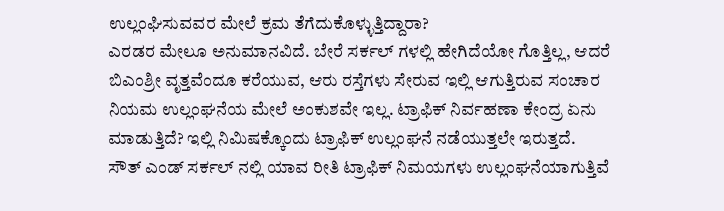ಉಲ್ಲಂಘಿಸುವವರ ಮೇಲೆ ಕ್ರಮ ತೆಗೆದುಕೊಳ್ಳುತ್ತಿದ್ದಾರಾ?
ಎರಡರ ಮೇಲೂ ಅನುಮಾನವಿದೆ. ಬೇರೆ ಸರ್ಕಲ್ ಗಳಲ್ಲಿ ಹೇಗಿದೆಯೋ ಗೊತ್ತಿಲ್ಲ, ಆದರೆ ಬಿಎಂಶ್ರೀ ವೃತ್ತವೆಂದೂ ಕರೆಯುವ, ಆರು ರಸ್ತೆಗಳು ಸೇರುವ ಇಲ್ಲಿ ಆಗುತ್ತಿರುವ ಸಂಚಾರ ನಿಯಮ ಉಲ್ಲಂಘನೆಯ ಮೇಲೆ ಅಂಕುಶವೇ ಇಲ್ಲ. ಟ್ರಾಫಿಕ್ ನಿರ್ವಹಣಾ ಕೇಂದ್ರ ಏನು ಮಾಡುತ್ತಿದೆ? ಇಲ್ಲಿ ನಿಮಿಷಕ್ಕೊಂದು ಟ್ರಾಫಿಕ್ ಉಲ್ಲಂಘನೆ ನಡೆಯುತ್ತಲೇ ಇರುತ್ತದೆ.
ಸೌತ್ ಎಂಡ್ ಸರ್ಕಲ್ ನಲ್ಲಿ ಯಾವ ರೀತಿ ಟ್ರಾಫಿಕ್ ನಿಮಯಗಳು ಉಲ್ಲಂಘನೆಯಾಗುತ್ತಿವೆ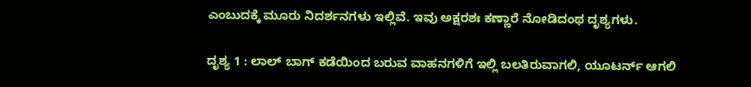ಎಂಬುದಕ್ಕೆ ಮೂರು ನಿದರ್ಶನಗಳು ಇಲ್ಲಿವೆ. ಇವು ಅಕ್ಷರಶಃ ಕಣ್ಣಾರೆ ನೋಡಿದಂಥ ದೃಶ್ಯಗಳು.

ದೃಶ್ಯ 1 : ಲಾಲ್ ಬಾಗ್ ಕಡೆಯಿಂದ ಬರುವ ವಾಹನಗಳಿಗೆ ಇಲ್ಲಿ ಬಲತಿರುವಾಗಲಿ, ಯೂಟರ್ನ್ ಆಗಲಿ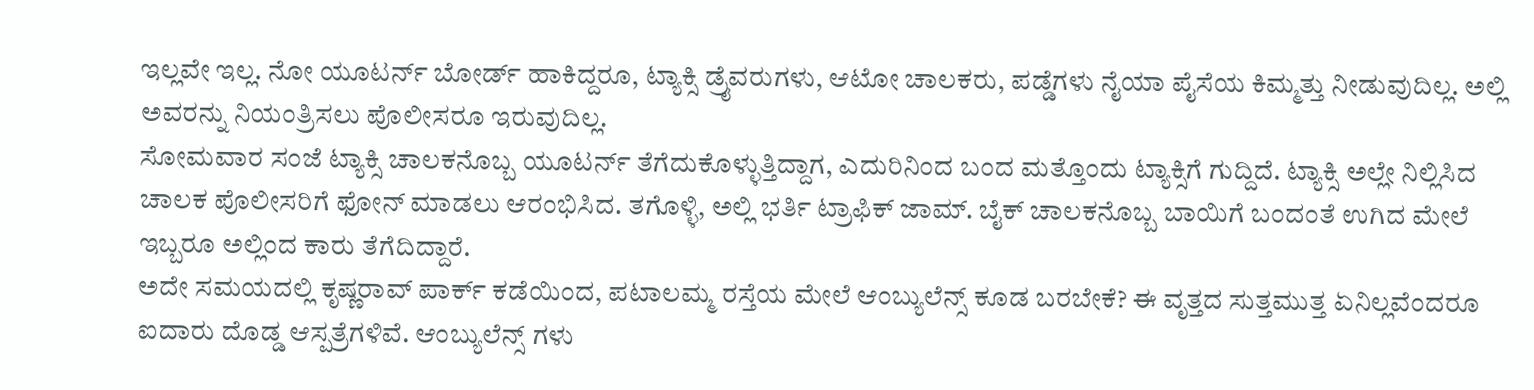ಇಲ್ಲವೇ ಇಲ್ಲ. ನೋ ಯೂಟರ್ನ್ ಬೋರ್ಡ್ ಹಾಕಿದ್ದರೂ, ಟ್ಯಾಕ್ಸಿ ಡ್ರೈವರುಗಳು, ಆಟೋ ಚಾಲಕರು, ಪಡ್ಡೆಗಳು ನೈಯಾ ಪೈಸೆಯ ಕಿಮ್ಮತ್ತು ನೀಡುವುದಿಲ್ಲ. ಅಲ್ಲಿ ಅವರನ್ನು ನಿಯಂತ್ರಿಸಲು ಪೊಲೀಸರೂ ಇರುವುದಿಲ್ಲ.
ಸೋಮವಾರ ಸಂಜೆ ಟ್ಯಾಕ್ಸಿ ಚಾಲಕನೊಬ್ಬ ಯೂಟರ್ನ್ ತೆಗೆದುಕೊಳ್ಳುತ್ತಿದ್ದಾಗ, ಎದುರಿನಿಂದ ಬಂದ ಮತ್ತೊಂದು ಟ್ಯಾಕ್ಸಿಗೆ ಗುದ್ದಿದೆ. ಟ್ಯಾಕ್ಸಿ ಅಲ್ಲೇ ನಿಲ್ಲಿಸಿದ ಚಾಲಕ ಪೊಲೀಸರಿಗೆ ಫೋನ್ ಮಾಡಲು ಆರಂಭಿಸಿದ. ತಗೊಳ್ಳಿ, ಅಲ್ಲಿ ಭರ್ತಿ ಟ್ರಾಫಿಕ್ ಜಾಮ್. ಬೈಕ್ ಚಾಲಕನೊಬ್ಬ ಬಾಯಿಗೆ ಬಂದಂತೆ ಉಗಿದ ಮೇಲೆ ಇಬ್ಬರೂ ಅಲ್ಲಿಂದ ಕಾರು ತೆಗೆದಿದ್ದಾರೆ.
ಅದೇ ಸಮಯದಲ್ಲಿ ಕೃಷ್ಣರಾವ್ ಪಾರ್ಕ್ ಕಡೆಯಿಂದ, ಪಟಾಲಮ್ಮ ರಸ್ತೆಯ ಮೇಲೆ ಆಂಬ್ಯುಲೆನ್ಸ್ ಕೂಡ ಬರಬೇಕೆ? ಈ ವೃತ್ತದ ಸುತ್ತಮುತ್ತ ಏನಿಲ್ಲವೆಂದರೂ ಐದಾರು ದೊಡ್ಡ ಆಸ್ಪತ್ರೆಗಳಿವೆ. ಆಂಬ್ಯುಲೆನ್ಸ್ ಗಳು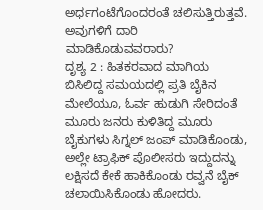ಅರ್ಧಗಂಟೆಗೊಂದರಂತೆ ಚಲಿಸುತ್ತಿರುತ್ತವೆ. ಅವುಗಳಿಗೆ ದಾರಿ ಮಾಡಿಕೊಡುವವರಾರು?
ದೃಶ್ಯ 2 : ಹಿತಕರವಾದ ಮಾಗಿಯ ಬಿಸಿಲಿದ್ದ ಸಮಯದಲ್ಲಿ ಪ್ರತಿ ಬೈಕಿನ ಮೇಲೆಯೂ, ಓರ್ವ ಹುಡುಗಿ ಸೇರಿದಂತೆ ಮೂರು ಜನರು ಕುಳಿತಿದ್ದ ಮೂರು ಬೈಕುಗಳು ಸಿಗ್ನಲ್ ಜಂಪ್ ಮಾಡಿಕೊಂಡು, ಅಲ್ಲೇ ಟ್ರಾಫಿಕ್ ಪೊಲೀಸರು ಇದ್ದುದನ್ನು ಲಕ್ಷಿಸದೆ ಕೇಕೆ ಹಾಕಿಕೊಂಡು ರವ್ವನೆ ಬೈಕ್ ಚಲಾಯಿಸಿಕೊಂಡು ಹೋದರು.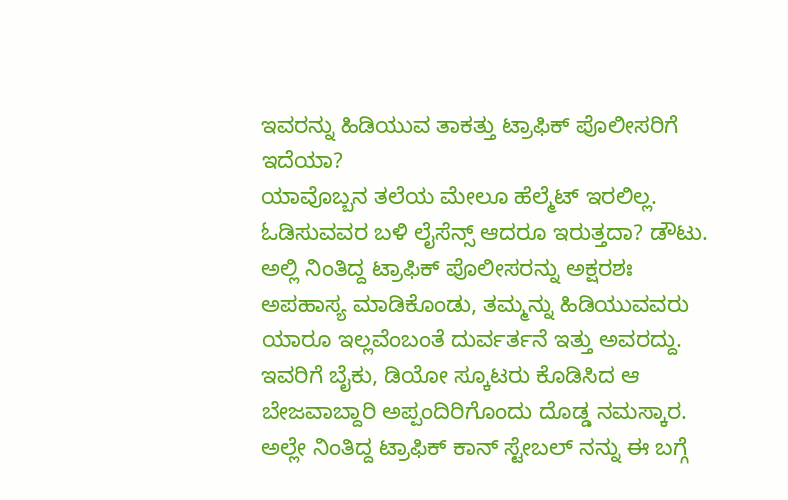ಇವರನ್ನು ಹಿಡಿಯುವ ತಾಕತ್ತು ಟ್ರಾಫಿಕ್ ಪೊಲೀಸರಿಗೆ ಇದೆಯಾ?
ಯಾವೊಬ್ಬನ ತಲೆಯ ಮೇಲೂ ಹೆಲ್ಮೆಟ್ ಇರಲಿಲ್ಲ. ಓಡಿಸುವವರ ಬಳಿ ಲೈಸೆನ್ಸ್ ಆದರೂ ಇರುತ್ತದಾ? ಡೌಟು. ಅಲ್ಲಿ ನಿಂತಿದ್ದ ಟ್ರಾಫಿಕ್ ಪೊಲೀಸರನ್ನು ಅಕ್ಷರಶಃ ಅಪಹಾಸ್ಯ ಮಾಡಿಕೊಂಡು, ತಮ್ಮನ್ನು ಹಿಡಿಯುವವರು ಯಾರೂ ಇಲ್ಲವೆಂಬಂತೆ ದುರ್ವರ್ತನೆ ಇತ್ತು ಅವರದ್ದು. ಇವರಿಗೆ ಬೈಕು, ಡಿಯೋ ಸ್ಕೂಟರು ಕೊಡಿಸಿದ ಆ ಬೇಜವಾಬ್ದಾರಿ ಅಪ್ಪಂದಿರಿಗೊಂದು ದೊಡ್ಡ ನಮಸ್ಕಾರ.
ಅಲ್ಲೇ ನಿಂತಿದ್ದ ಟ್ರಾಫಿಕ್ ಕಾನ್ ಸ್ಟೇಬಲ್ ನನ್ನು ಈ ಬಗ್ಗೆ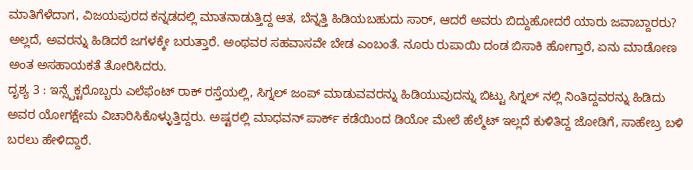ಮಾತಿಗೆಳೆದಾಗ, ವಿಜಯಪುರದ ಕನ್ನಡದಲ್ಲಿ ಮಾತನಾಡುತ್ತಿದ್ದ ಆತ, ಬೆನ್ನತ್ತಿ ಹಿಡಿಯಬಹುದು ಸಾರ್, ಆದರೆ ಅವರು ಬಿದ್ದುಹೋದರೆ ಯಾರು ಜವಾಬ್ದಾರರು? ಅಲ್ಲದೆ, ಅವರನ್ನು ಹಿಡಿದರೆ ಜಗಳಕ್ಕೇ ಬರುತ್ತಾರೆ. ಅಂಥವರ ಸಹವಾಸವೇ ಬೇಡ ಎಂಬಂತೆ. ನೂರು ರುಪಾಯಿ ದಂಡ ಬಿಸಾಕಿ ಹೋಗ್ತಾರೆ, ಏನು ಮಾಡೋಣ ಅಂತ ಅಸಹಾಯಕತೆ ತೋರಿಸಿದರು.
ದೃಶ್ಯ 3 : ಇನ್ಸ್ಪೆಕ್ಟರೊಬ್ಬರು ಎಲೆಫೆಂಟ್ ರಾಕ್ ರಸ್ತೆಯಲ್ಲಿ, ಸಿಗ್ನಲ್ ಜಂಪ್ ಮಾಡುವವರನ್ನು ಹಿಡಿಯುವುದನ್ನು ಬಿಟ್ಟು ಸಿಗ್ನಲ್ ನಲ್ಲಿ ನಿಂತಿದ್ದವರನ್ನು ಹಿಡಿದು ಅವರ ಯೋಗಕ್ಷೇಮ ವಿಚಾರಿಸಿಕೊಳ್ಳುತ್ತಿದ್ದರು. ಅಷ್ಟರಲ್ಲಿ ಮಾಧವನ್ ಪಾರ್ಕ್ ಕಡೆಯಿಂದ ಡಿಯೋ ಮೇಲೆ ಹೆಲ್ಮೆಟ್ ಇಲ್ಲದೆ ಕುಳಿತಿದ್ದ ಜೋಡಿಗೆ, ಸಾಹೇಬ್ರ ಬಳಿ ಬರಲು ಹೇಳಿದ್ದಾರೆ.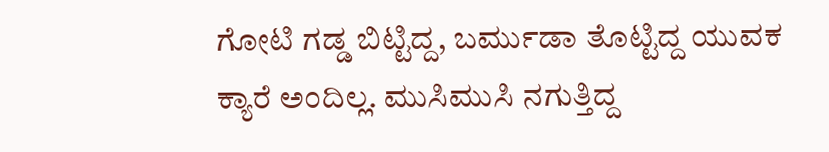ಗೋಟಿ ಗಡ್ಡ ಬಿಟ್ಟಿದ್ದ, ಬರ್ಮುಡಾ ತೊಟ್ಟಿದ್ದ ಯುವಕ ಕ್ಯಾರೆ ಅಂದಿಲ್ಲ. ಮುಸಿಮುಸಿ ನಗುತ್ತಿದ್ದ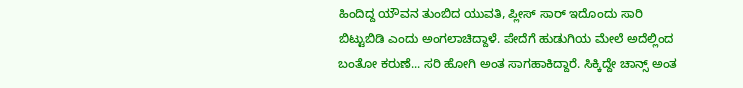ಹಿಂದಿದ್ದ ಯೌವನ ತುಂಬಿದ ಯುವತಿ, ಪ್ಲೀಸ್ ಸಾರ್ ಇದೊಂದು ಸಾರಿ ಬಿಟ್ಟುಬಿಡಿ ಎಂದು ಅಂಗಲಾಚಿದ್ದಾಳೆ. ಪೇದೆಗೆ ಹುಡುಗಿಯ ಮೇಲೆ ಅದೆಲ್ಲಿಂದ ಬಂತೋ ಕರುಣೆ... ಸರಿ ಹೋಗಿ ಅಂತ ಸಾಗಹಾಕಿದ್ದಾರೆ. ಸಿಕ್ಕಿದ್ದೇ ಚಾನ್ಸ್ ಅಂತ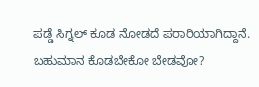ಪಡ್ಡೆ ಸಿಗ್ನಲ್ ಕೂಡ ನೋಡದೆ ಪರಾರಿಯಾಗಿದ್ದಾನೆ. ಬಹುಮಾನ ಕೊಡಬೇಕೋ ಬೇಡವೋ?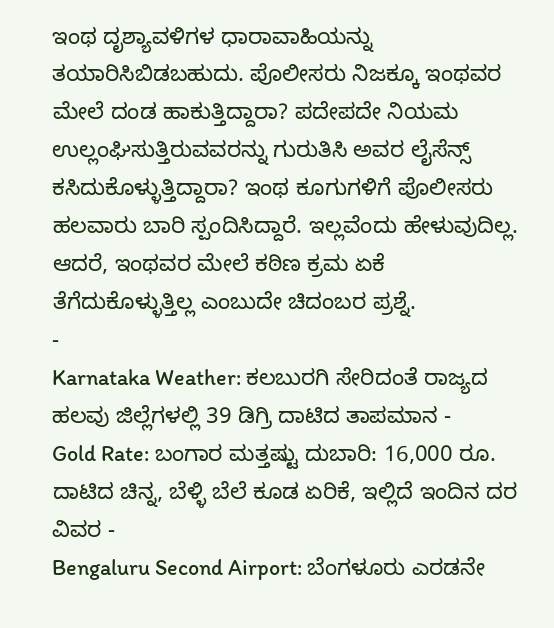ಇಂಥ ದೃಶ್ಯಾವಳಿಗಳ ಧಾರಾವಾಹಿಯನ್ನು ತಯಾರಿಸಿಬಿಡಬಹುದು. ಪೊಲೀಸರು ನಿಜಕ್ಕೂ ಇಂಥವರ ಮೇಲೆ ದಂಡ ಹಾಕುತ್ತಿದ್ದಾರಾ? ಪದೇಪದೇ ನಿಯಮ ಉಲ್ಲಂಘಿಸುತ್ತಿರುವವರನ್ನು ಗುರುತಿಸಿ ಅವರ ಲೈಸೆನ್ಸ್ ಕಸಿದುಕೊಳ್ಳುತ್ತಿದ್ದಾರಾ? ಇಂಥ ಕೂಗುಗಳಿಗೆ ಪೊಲೀಸರು ಹಲವಾರು ಬಾರಿ ಸ್ಪಂದಿಸಿದ್ದಾರೆ. ಇಲ್ಲವೆಂದು ಹೇಳುವುದಿಲ್ಲ. ಆದರೆ, ಇಂಥವರ ಮೇಲೆ ಕಠಿಣ ಕ್ರಮ ಏಕೆ ತೆಗೆದುಕೊಳ್ಳುತ್ತಿಲ್ಲ ಎಂಬುದೇ ಚಿದಂಬರ ಪ್ರಶ್ನೆ.
-
Karnataka Weather: ಕಲಬುರಗಿ ಸೇರಿದಂತೆ ರಾಜ್ಯದ ಹಲವು ಜಿಲ್ಲೆಗಳಲ್ಲಿ 39 ಡಿಗ್ರಿ ದಾಟಿದ ತಾಪಮಾನ -
Gold Rate: ಬಂಗಾರ ಮತ್ತಷ್ಟು ದುಬಾರಿ: 16,000 ರೂ. ದಾಟಿದ ಚಿನ್ನ, ಬೆಳ್ಳಿ ಬೆಲೆ ಕೂಡ ಏರಿಕೆ, ಇಲ್ಲಿದೆ ಇಂದಿನ ದರ ವಿವರ -
Bengaluru Second Airport: ಬೆಂಗಳೂರು ಎರಡನೇ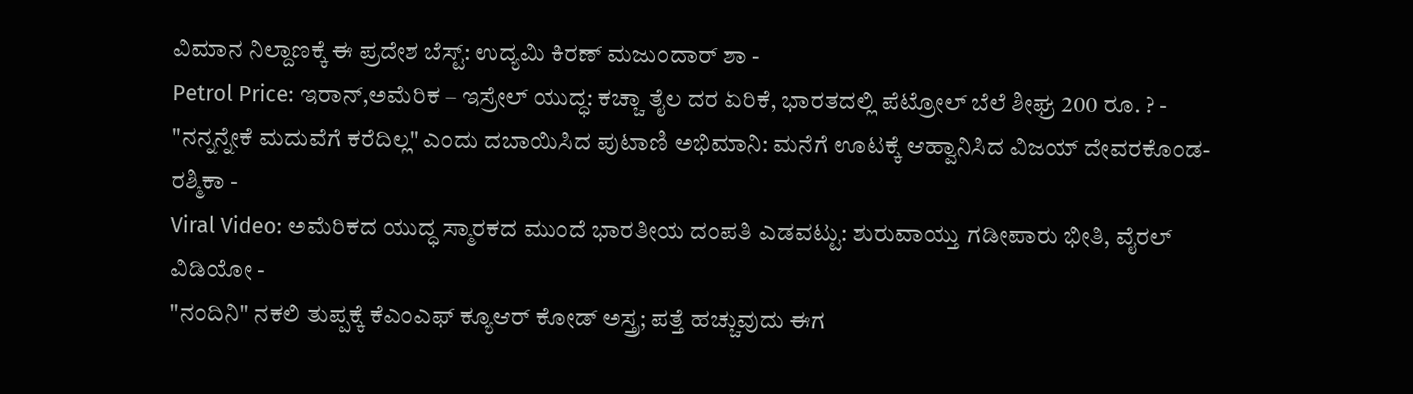ವಿಮಾನ ನಿಲ್ದಾಣಕ್ಕೆ ಈ ಪ್ರದೇಶ ಬೆಸ್ಟ್: ಉದ್ಯಮಿ ಕಿರಣ್ ಮಜುಂದಾರ್ ಶಾ -
Petrol Price: ಇರಾನ್,ಅಮೆರಿಕ – ಇಸ್ರೇಲ್ ಯುದ್ಧ: ಕಚ್ಚಾ ತೈಲ ದರ ಏರಿಕೆ, ಭಾರತದಲ್ಲಿ ಪೆಟ್ರೋಲ್ ಬೆಲೆ ಶೀಘ್ರ 200 ರೂ. ? -
"ನನ್ನನ್ನೇಕೆ ಮದುವೆಗೆ ಕರೆದಿಲ್ಲ" ಎಂದು ದಬಾಯಿಸಿದ ಪುಟಾಣಿ ಅಭಿಮಾನಿ: ಮನೆಗೆ ಊಟಕ್ಕೆ ಆಹ್ವಾನಿಸಿದ ವಿಜಯ್ ದೇವರಕೊಂಡ-ರಶ್ಮಿಕಾ -
Viral Video: ಅಮೆರಿಕದ ಯುದ್ಧ ಸ್ಮಾರಕದ ಮುಂದೆ ಭಾರತೀಯ ದಂಪತಿ ಎಡವಟ್ಟು: ಶುರುವಾಯ್ತು ಗಡೀಪಾರು ಭೀತಿ, ವೈರಲ್ ವಿಡಿಯೋ -
"ನಂದಿನಿ" ನಕಲಿ ತುಪ್ಪಕ್ಕೆ ಕೆಎಂಎಫ್ ಕ್ಯೂಆರ್ ಕೋಡ್ ಅಸ್ತ್ರ; ಪತ್ತೆ ಹಚ್ಚುವುದು ಈಗ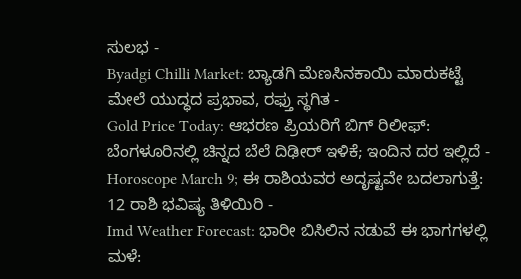ಸುಲಭ -
Byadgi Chilli Market: ಬ್ಯಾಡಗಿ ಮೆಣಸಿನಕಾಯಿ ಮಾರುಕಟ್ಟೆ ಮೇಲೆ ಯುದ್ಧದ ಪ್ರಭಾವ, ರಫ್ತು ಸ್ಥಗಿತ -
Gold Price Today: ಆಭರಣ ಪ್ರಿಯರಿಗೆ ಬಿಗ್ ರಿಲೀಫ್: ಬೆಂಗಳೂರಿನಲ್ಲಿ ಚಿನ್ನದ ಬೆಲೆ ದಿಢೀರ್ ಇಳಿಕೆ; ಇಂದಿನ ದರ ಇಲ್ಲಿದೆ -
Horoscope March 9; ಈ ರಾಶಿಯವರ ಅದೃಷ್ಟವೇ ಬದಲಾಗುತ್ತೆ: 12 ರಾಶಿ ಭವಿಷ್ಯ ತಿಳಿಯಿರಿ -
Imd Weather Forecast: ಭಾರೀ ಬಿಸಿಲಿನ ನಡುವೆ ಈ ಭಾಗಗಳಲ್ಲಿ ಮಳೆ: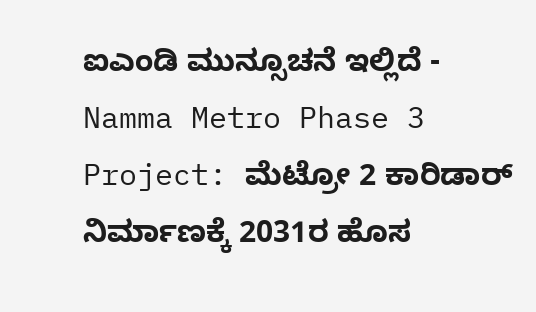ಐಎಂಡಿ ಮುನ್ಸೂಚನೆ ಇಲ್ಲಿದೆ -
Namma Metro Phase 3 Project: ಮೆಟ್ರೋ 2 ಕಾರಿಡಾರ್ ನಿರ್ಮಾಣಕ್ಕೆ 2031ರ ಹೊಸ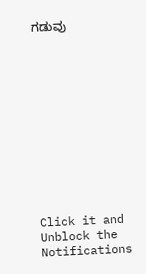ಗಡುವು












Click it and Unblock the Notifications